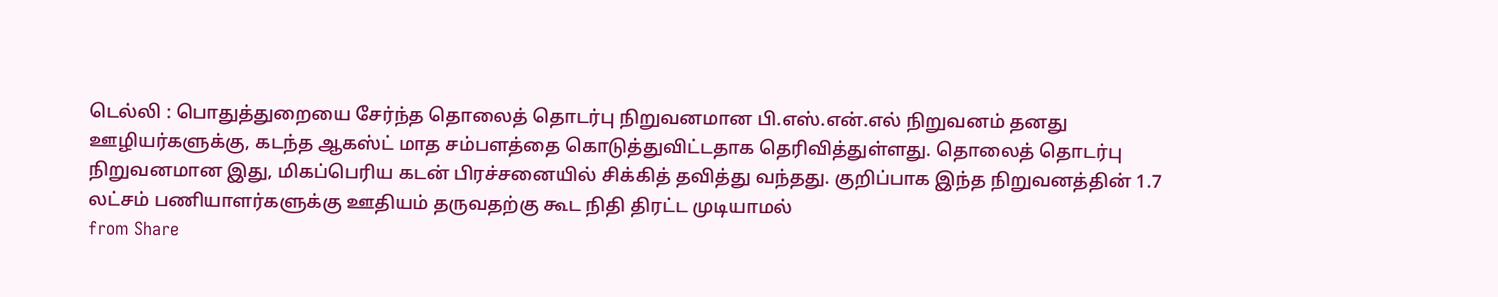டெல்லி : பொதுத்துறையை சேர்ந்த தொலைத் தொடர்பு நிறுவனமான பி.எஸ்.என்.எல் நிறுவனம் தனது ஊழியர்களுக்கு, கடந்த ஆகஸ்ட் மாத சம்பளத்தை கொடுத்துவிட்டதாக தெரிவித்துள்ளது. தொலைத் தொடர்பு நிறுவனமான இது, மிகப்பெரிய கடன் பிரச்சனையில் சிக்கித் தவித்து வந்தது. குறிப்பாக இந்த நிறுவனத்தின் 1.7 லட்சம் பணியாளர்களுக்கு ஊதியம் தருவதற்கு கூட நிதி திரட்ட முடியாமல்
from Share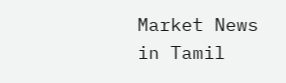Market News in Tamil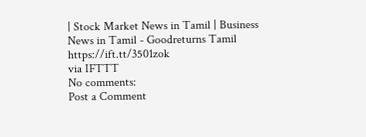| Stock Market News in Tamil | Business News in Tamil - Goodreturns Tamil https://ift.tt/3501zok
via IFTTT
No comments:
Post a Comment